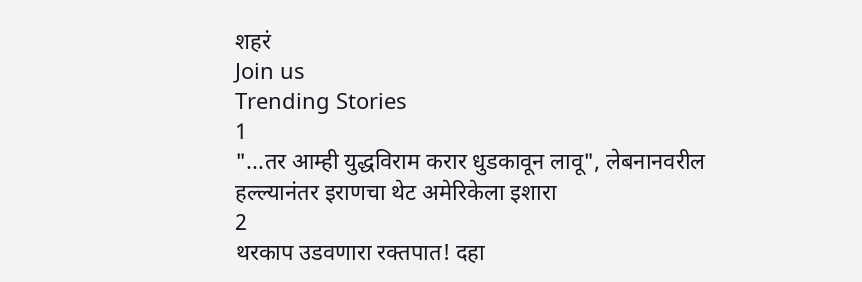शहरं
Join us
Trending Stories
1
"...तर आम्ही युद्धविराम करार धुडकावून लावू", लेबनानवरील हल्ल्यानंतर इराणचा थेट अमेरिकेला इशारा
2
थरकाप उडवणारा रक्तपात! दहा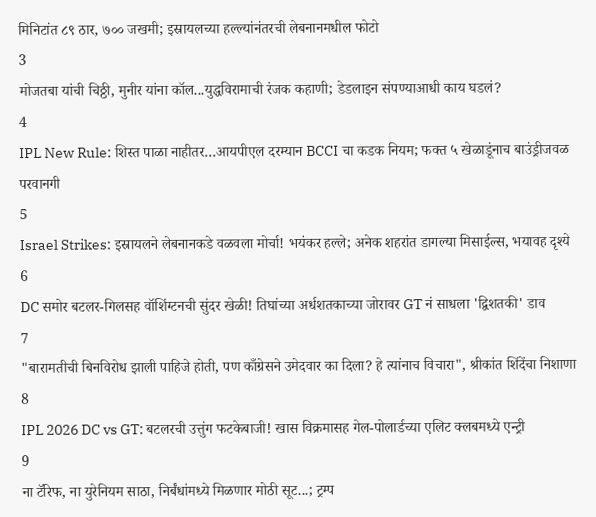मिनिटांत ८९ ठार, ७०० जखमी; इस्रायलच्या हल्ल्यांनंतरची लेबनानमधील फोटो
3
मोजतबा यांची चिठ्ठी, मुनीर यांना कॉल...युद्धविरामाची रंजक कहाणी; डेडलाइन संपण्याआधी काय घडलं?
4
IPL New Rule: शिस्त पाळा नाहीतर…आयपीएल दरम्यान BCCI चा कडक नियम; फक्त ५ खेळाडूंनाच बाउंड्रीजवळ परवानगी
5
Israel Strikes: इस्रायलने लेबनानकडे वळवला मोर्चा! भयंकर हल्ले; अनेक शहरांत डागल्या मिसाईल्स, भयावह दृश्ये
6
DC समोर बटलर-गिलसह वॉशिंग्टनची सुंदर खेळी! तिघांच्या अर्धशतकाच्या जोरावर GT नं साधला 'द्विशतकी' डाव
7
"बारामतीची बिनविरोध झाली पाहिजे होती, पण काँग्रेसने उमेदवार का दिला? हे त्यांनाच विचारा", श्रीकांत शिंदेंचा निशाणा
8
IPL 2026 DC vs GT: बटलरची उत्तुंग फटकेबाजी! खास विक्रमासह गेल-पोलार्डच्या एलिट क्लबमध्ये एन्ट्री
9
ना टॅरिफ, ना युरेनियम साठा, निर्बंधांमध्ये मिळणार मोठी सूट...; ट्रम्प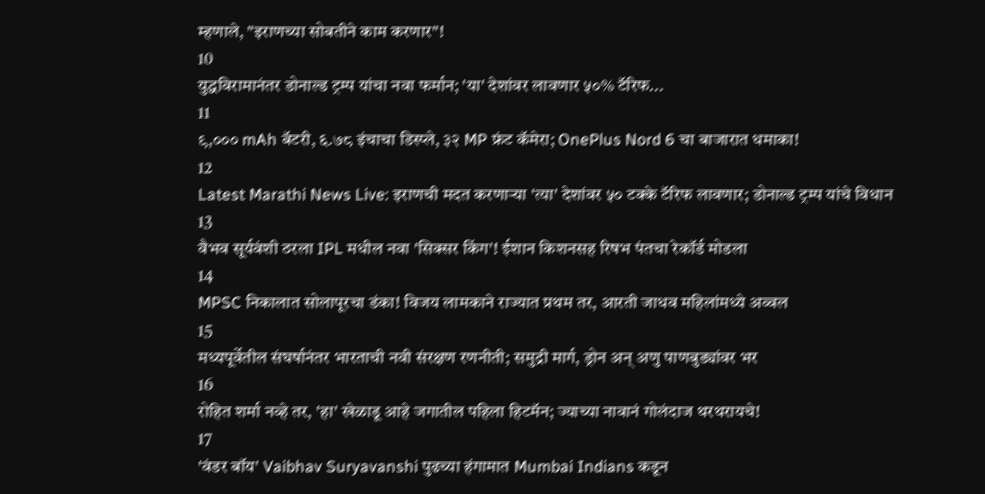म्हणाले, "इराणच्या सोबतीने काम करणार"!
10
युद्धविरामानंतर डोनाल्ड ट्रम्प यांचा नवा फर्मान; 'या' देशांवर लावणार ५०% टॅरिफ...
11
९,००० mAh बॅटरी, ६.७८ इंचाचा डिस्प्ले, ३२ MP फ्रंट कॅमेरा; OnePlus Nord 6 चा बाजारात धमाका!
12
Latest Marathi News Live: इराणची मदत करणाऱ्या 'त्या' देशांवर ५० टक्के टॅरिफ लावणार; डोनाल्ड ट्रम्प यांचे विधान
13
वैभव सूर्यवंशी ठरला IPL मधील नवा 'सिक्सर किंग'! ईशान किशनसह रिषभ पंतचा रेकॉर्ड मोडला
14
MPSC निकालात सोलापूरचा डंका! विजय लामकाने राज्यात प्रथम तर, आरती जाधव महिलांमध्ये अव्वल
15
मध्यपूर्वेतील संघर्षानंतर भारताची नवी संरक्षण रणनीती; समुद्री मार्ग, ड्रोन अन् अणु पाणबुड्यांवर भर
16
रोहित शर्मा नव्हे तर, 'हा' खेळाडू आहे जगातील पहिला हिटमॅन; ज्याच्या नावानं गोलंदाज थरथरायचे!
17
'वंडर बॉय' Vaibhav Suryavanshi पुढच्या हंगामात Mumbai Indians कडून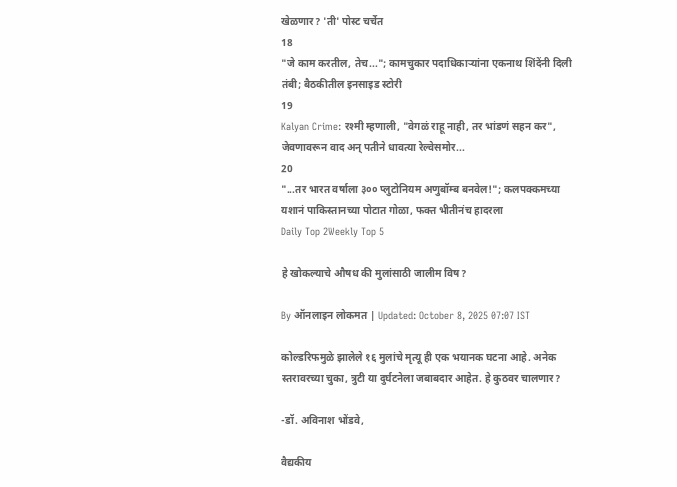खेळणार? 'ती' पोस्ट चर्चेत
18
"जे काम करतील, तेच..."; कामचुकार पदाधिकाऱ्यांना एकनाथ शिंदेंनी दिली तंबी; बैठकीतील इनसाइड स्टोरी
19
Kalyan Crime: रश्मी म्हणाली, "वेगळं राहू नाही, तर भांडणं सहन कर", जेवणावरून वाद अन् पतीने धावत्या रेल्वेसमोर...
20
"...तर भारत वर्षाला ३०० प्लुटोनियम अणुबॉम्ब बनवेल!"; कलपक्कमच्या यशानं पाकिस्तानच्या पोटात गोळा, फक्त भीतीनंच हादरला
Daily Top 2Weekly Top 5

हे खोकल्याचे औषध की मुलांसाठी जालीम विष?

By ऑनलाइन लोकमत | Updated: October 8, 2025 07:07 IST

कोल्डरिफमुळे झालेले १६ मुलांचे मृत्यू ही एक भयानक घटना आहे. अनेक स्तरावरच्या चुका, त्रुटी या दुर्घटनेला जबाबदार आहेत. हे कुठवर चालणार?

-डॉ. अविनाश भोंडवे,

वैद्यकीय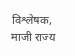विश्लेषक, माजी राज्य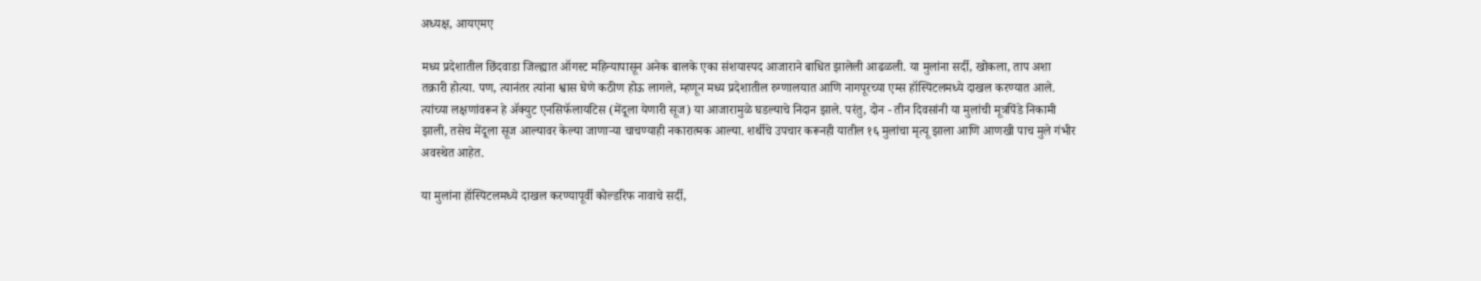अध्यक्ष, आयएमए

मध्य प्रदेशातील छिंदवाडा जिल्ह्यात ऑगस्ट महिन्यापासून अनेक बालके एका संशयास्पद आजाराने बाधित झालेली आढळली. या मुलांना सर्दी, खोकला, ताप अशा तक्रारी होत्या. पण, त्यानंतर त्यांना श्वास घेणे कठीण होऊ लागले, म्हणून मध्य प्रदेशातील रुग्णालयात आणि नागपूरच्या एम्स हॉस्पिटलमध्ये दाखल करण्यात आले. त्यांच्या लक्षणांवरून हे ॲक्युट एनसिफॅलायटिस (मेंदूला येणारी सूज) या आजारामुळे घडल्याचे निदान झाले. परंतु, दोन - तीन दिवसांनी या मुलांची मूत्रपिंडे निकामी झाली, तसेच मेंदूला सूज आल्यावर केल्या जाणाऱ्या चाचण्याही नकारात्मक आल्या. शर्थीचे उपचार करूनही यातील १६ मुलांचा मृत्यू झाला आणि आणखी पाच मुले गंभीर अवस्थेत आहेत.

या मुलांना हॉस्पिटलमध्ये दाखल करण्यापूर्वी कोल्डरिफ नावाचे सर्दी,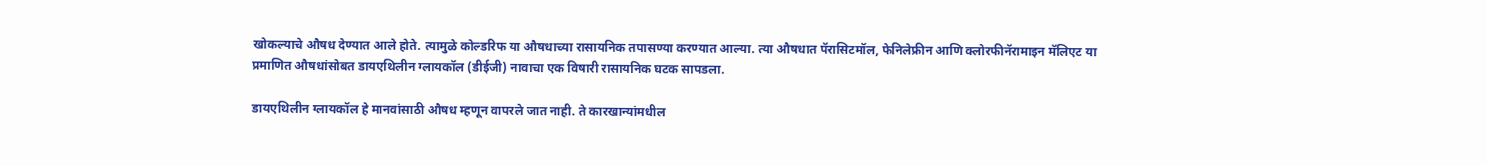खोकल्याचे औषध देण्यात आले होते. त्यामुळे कोल्डरिफ या औषधाच्या रासायनिक तपासण्या करण्यात आल्या. त्या औषधात पॅरासिटमॉल, फेनिलेफ्रीन आणि क्लोरफीनॅरामाइन मॅलिएट या प्रमाणित औषधांसोबत डायएथिलीन ग्लायकॉल (डीईजी) नावाचा एक विषारी रासायनिक घटक सापडला.

डायएथिलीन ग्लायकॉल हे मानवांसाठी औषध म्हणून वापरले जात नाही. ते कारखान्यांमधील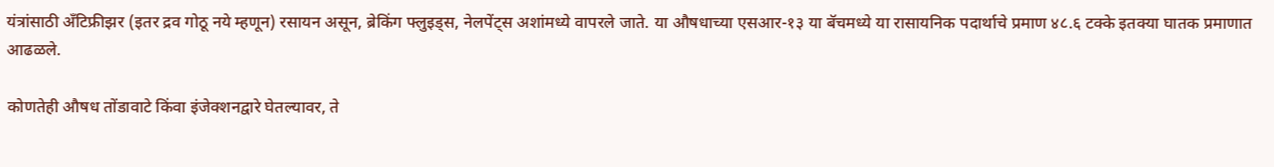यंत्रांसाठी अँटिफ्रीझर (इतर द्रव गोठू नये म्हणून) रसायन असून, ब्रेकिंग फ्लुइड्स, नेलपेंट्स अशांमध्ये वापरले जाते. या औषधाच्या एसआर-१३ या बॅचमध्ये या रासायनिक पदार्थाचे प्रमाण ४८.६ टक्के इतक्या घातक प्रमाणात आढळले.

कोणतेही औषध तोंडावाटे किंवा इंजेक्शनद्वारे घेतल्यावर, ते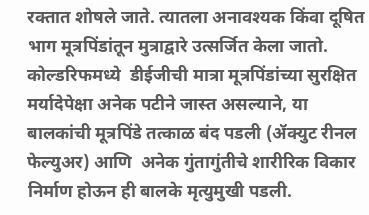रक्तात शोषले जाते. त्यातला अनावश्यक किंवा दूषित भाग मूत्रपिंडांतून मुत्राद्वारे उत्सर्जित केला जातो. कोल्डरिफमध्ये  डीईजीची मात्रा मूत्रपिंडांच्या सुरक्षित मर्यादेपेक्षा अनेक पटीने जास्त असल्याने, या बालकांची मूत्रपिंडे तत्काळ बंद पडली (ॲक्युट रीनल फेल्युअर) आणि  अनेक गुंतागुंतीचे शारीरिक विकार निर्माण होऊन ही बालके मृत्युमुखी पडली.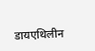डायएथिलीन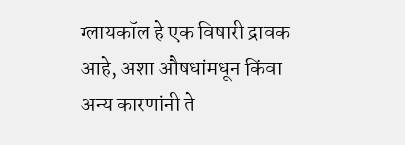ग्लायकॉल हे एक विषारी द्रावक आहे, अशा औषधांमधून किंवा अन्य कारणांनी ते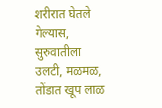शरीरात घेतले गेल्यास, सुरुवातीला उलटी, मळमळ, तोंडात खूप लाळ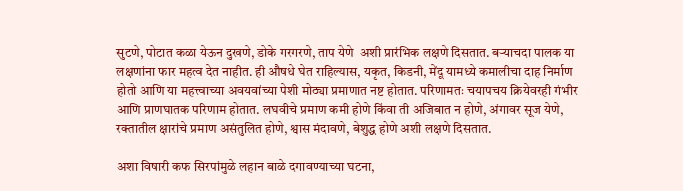सुटणे, पोटात कळा येऊन दुखणे, डोके गरगरणे, ताप येणे  अशी प्रारंभिक लक्षणे दिसतात. बऱ्याचदा पालक या लक्षणांना फार महत्व देत नाहीत. ही औषधे घेत राहिल्यास, यकृत, किडनी, मेंदू यामध्ये कमालीचा दाह निर्माण होतो आणि या महत्त्वाच्या अवयवांच्या पेशी मोठ्या प्रमाणात नष्ट होतात. परिणामतः चयापचय क्रियेवरही गंभीर आणि प्राणघातक परिणाम होतात. लघवीचे प्रमाण कमी होणे किंवा ती अजिबात न होणे, अंगावर सूज येणे, रक्तातील क्षारांचे प्रमाण असंतुलित होणे, श्वास मंदावणे, बेशुद्ध होणे अशी लक्षणे दिसतात.

अशा विषारी कफ सिरपांमुळे लहान बाळे दगावण्याच्या घटना,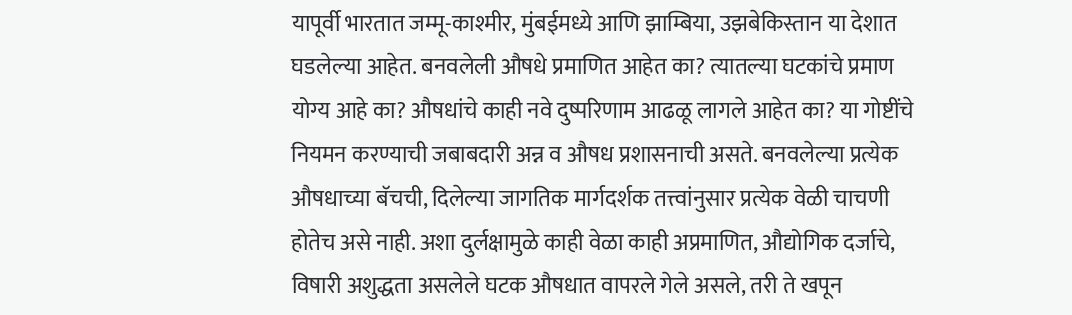यापूर्वी भारतात जम्मू-काश्मीर, मुंबईमध्ये आणि झाम्बिया, उझबेकिस्तान या देशात घडलेल्या आहेत. बनवलेली औषधे प्रमाणित आहेत का? त्यातल्या घटकांचे प्रमाण योग्य आहे का? औषधांचे काही नवे दुष्परिणाम आढळू लागले आहेत का? या गोष्टींचे नियमन करण्याची जबाबदारी अन्न व औषध प्रशासनाची असते. बनवलेल्या प्रत्येक औषधाच्या बॅचची, दिलेल्या जागतिक मार्गदर्शक तत्त्वांनुसार प्रत्येक वेळी चाचणी होतेच असे नाही. अशा दुर्लक्षामुळे काही वेळा काही अप्रमाणित, औद्योगिक दर्जाचे, विषारी अशुद्धता असलेले घटक औषधात वापरले गेले असले, तरी ते खपून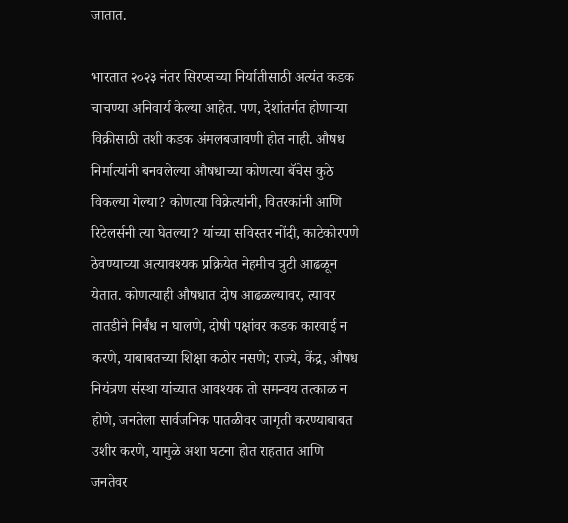जातात.

भारतात २०२३ नंतर सिरप्सच्या निर्यातीसाठी अत्यंत कडक चाचण्या अनिवार्य केल्या आहेत. पण, देशांतर्गत होणाऱ्या विक्रीसाठी तशी कडक अंमलबजावणी होत नाही. औषध निर्मात्यांनी बनवलेल्या औषधाच्या कोणत्या बॅचेस कुठे विकल्या गेल्या? कोणत्या विक्रेत्यांनी, वितरकांनी आणि रिटेलर्सनी त्या घेतल्या? यांच्या सविस्तर नोंदी, काटेकोरपणे ठेवण्याच्या अत्यावश्यक प्रक्रियेत नेहमीच त्रुटी आढळून येतात. कोणत्याही औषधात दोष आढळल्यावर, त्यावर तातडीने निर्बंध न घालणे, दोषी पक्षांवर कडक कारवाई न करणे, याबाबतच्या शिक्षा कठोर नसणे; राज्ये, केंद्र, औषध नियंत्रण संस्था यांच्यात आवश्यक तो समन्वय तत्काळ न होणे, जनतेला सार्वजनिक पातळीवर जागृती करण्याबाबत उशीर करणे, यामुळे अशा घटना होत राहतात आणि जनतेवर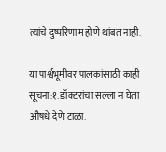त्यांचे दुष्परिणाम होणे थांबत नाही.

या पार्श्वभूमीवर पालकांसाठी काही सूचना:१. डॉक्टरांचा सल्ला न घेता औषधे देणे टाळा.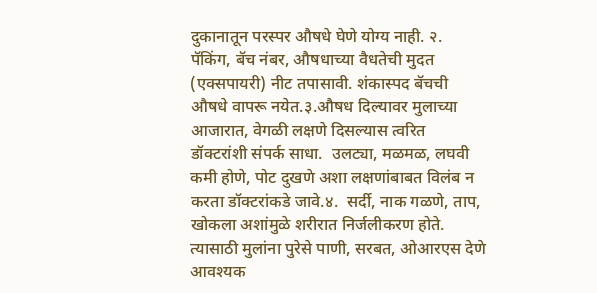दुकानातून परस्पर औषधे घेणे योग्य नाही. २. पॅकिंग, बॅच नंबर, औषधाच्या वैधतेची मुदत (एक्सपायरी) नीट तपासावी. शंकास्पद बॅचची औषधे वापरू नयेत.३.औषध दिल्यावर मुलाच्या आजारात, वेगळी लक्षणे दिसल्यास त्वरित डॉक्टरांशी संपर्क साधा.  उलट्या, मळमळ, लघवी कमी होणे, पोट दुखणे अशा लक्षणांबाबत विलंब न करता डॉक्टरांकडे जावे.४.  सर्दी, नाक गळणे, ताप, खोकला अशांमुळे शरीरात निर्जलीकरण होते. त्यासाठी मुलांना पुरेसे पाणी, सरबत, ओआरएस देणे आवश्यक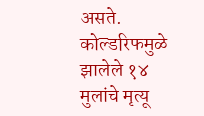असते. कोल्डरिफमुळे झालेले १४ मुलांचे मृत्यू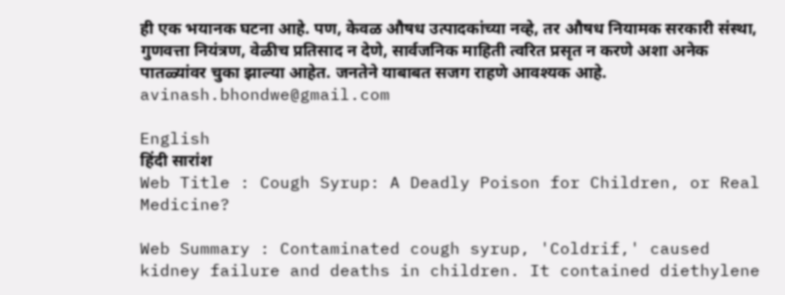ही एक भयानक घटना आहे. पण, केवळ औषध उत्पादकांच्या नव्हे, तर औषध नियामक सरकारी संस्था, गुणवत्ता नियंत्रण, वेळीच प्रतिसाद न देणे, सार्वजनिक माहिती त्वरित प्रसृत न करणे अशा अनेक पातळ्यांवर चुका झाल्या आहेत. जनतेने याबाबत सजग राहणे आवश्यक आहे.     avinash.bhondwe@gmail.com

English
हिंदी सारांश
Web Title : Cough Syrup: A Deadly Poison for Children, or Real Medicine?

Web Summary : Contaminated cough syrup, 'Coldrif,' caused kidney failure and deaths in children. It contained diethylene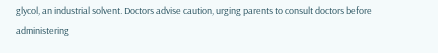glycol, an industrial solvent. Doctors advise caution, urging parents to consult doctors before administering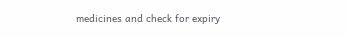medicines and check for expiry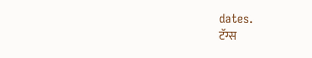dates.
टॅग्स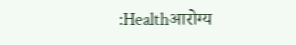:Healthआरोग्य